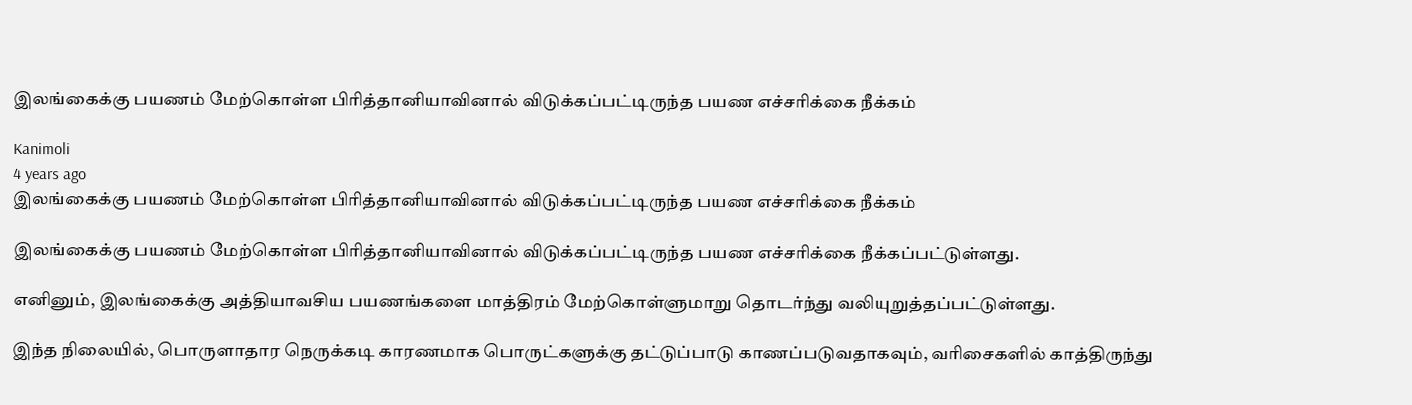இலங்கைக்கு பயணம் மேற்கொள்ள பிரித்தானியாவினால் விடுக்கப்பட்டிருந்த பயண எச்சரிக்கை நீக்கம்

Kanimoli
4 years ago
இலங்கைக்கு பயணம் மேற்கொள்ள பிரித்தானியாவினால் விடுக்கப்பட்டிருந்த பயண எச்சரிக்கை நீக்கம்

இலங்கைக்கு பயணம் மேற்கொள்ள பிரித்தானியாவினால் விடுக்கப்பட்டிருந்த பயண எச்சரிக்கை நீக்கப்பட்டுள்ளது.

எனினும், இலங்கைக்கு அத்தியாவசிய பயணங்களை மாத்திரம் மேற்கொள்ளுமாறு தொடர்ந்து வலியுறுத்தப்பட்டுள்ளது.

இந்த நிலையில், பொருளாதார நெருக்கடி காரணமாக பொருட்களுக்கு தட்டுப்பாடு காணப்படுவதாகவும், வரிசைகளில் காத்திருந்து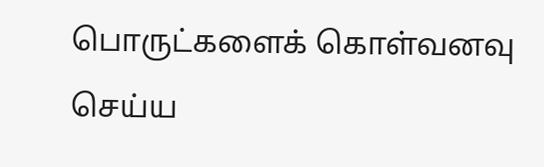பொருட்களைக் கொள்வனவு செய்ய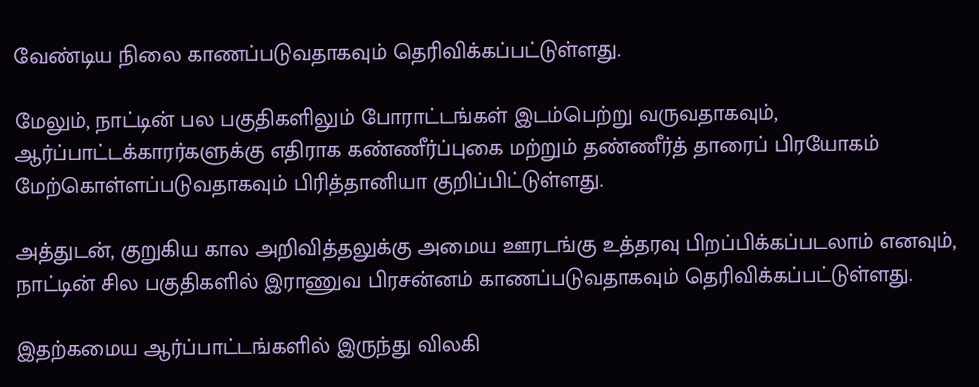வேண்டிய நிலை காணப்படுவதாகவும் தெரிவிக்கப்பட்டுள்ளது.

மேலும், நாட்டின் பல பகுதிகளிலும் போராட்டங்கள் இடம்பெற்று வருவதாகவும், ஆர்ப்பாட்டக்காரர்களுக்கு எதிராக கண்ணீர்ப்புகை மற்றும் தண்ணீர்த் தாரைப் பிரயோகம் மேற்கொள்ளப்படுவதாகவும் பிரித்தானியா குறிப்பிட்டுள்ளது.

அத்துடன், குறுகிய கால அறிவித்தலுக்கு அமைய ஊரடங்கு உத்தரவு பிறப்பிக்கப்படலாம் எனவும், நாட்டின் சில பகுதிகளில் இராணுவ பிரசன்னம் காணப்படுவதாகவும் தெரிவிக்கப்பட்டுள்ளது.

இதற்கமைய ஆர்ப்பாட்டங்களில் இருந்து விலகி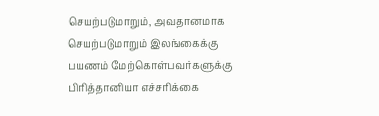செயற்படுமாறும், அவதானமாக செயற்படுமாறும் இலங்கைக்கு பயணம் மேற்கொள்பவர்களுக்கு பிரித்தானியா எச்சரிக்கை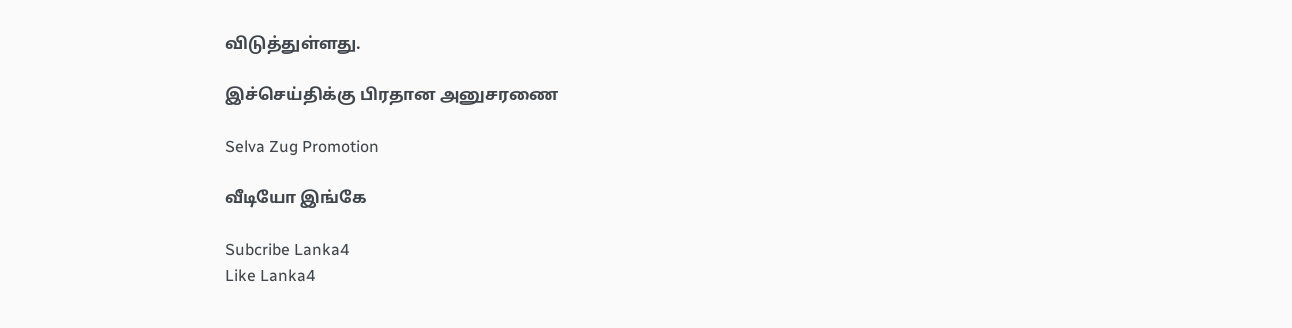விடுத்துள்ளது.

இச்செய்திக்கு பிரதான அனுசரணை

Selva Zug Promotion

வீடியோ இங்கே

Subcribe Lanka4
Like Lanka4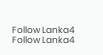Follow Lanka4
Follow Lanka4